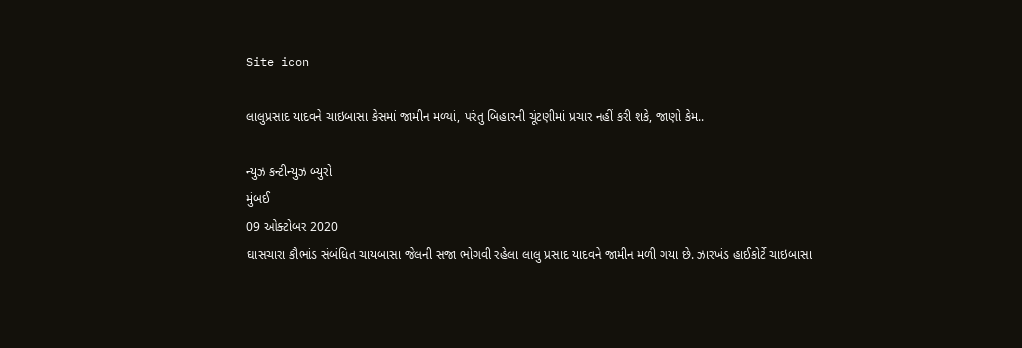Site icon

લાલુપ્રસાદ યાદવને ચાઇબાસા કેસમાં જામીન મળ્યાં, પરંતુ બિહારની ચૂંટણીમાં પ્રચાર નહીં કરી શકે, જાણો કેમ..

ન્યુઝ કન્ટીન્યુઝ બ્યુરો
મુંબઈ
09 ઓક્ટોબર 2020
ઘાસચારા કૌભાંડ સંબંધિત ચાયબાસા જેલની સજા ભોગવી રહેલા લાલુ પ્રસાદ યાદવને જામીન મળી ગયા છે. ઝારખંડ હાઈકોર્ટે ચાઇબાસા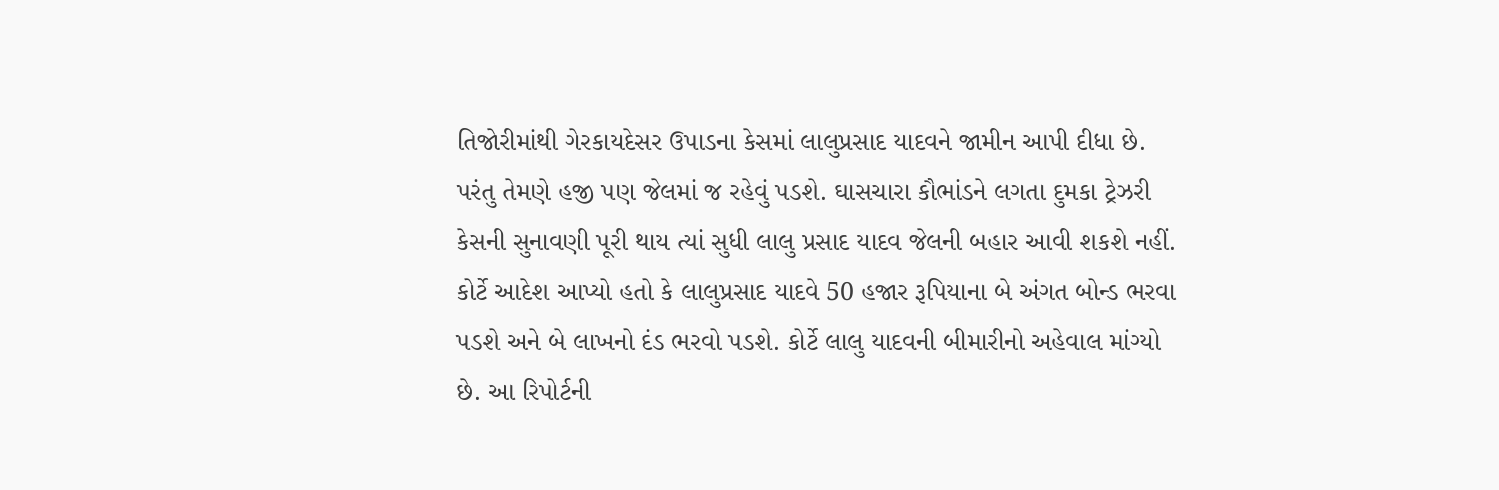તિજોરીમાંથી ગેરકાયદેસર ઉપાડના કેસમાં લાલુપ્રસાદ યાદવને જામીન આપી દીધા છે. પરંતુ તેમણે હજી પણ જેલમાં જ રહેવું પડશે. ઘાસચારા કૌભાંડને લગતા દુમકા ટ્રેઝરી કેસની સુનાવણી પૂરી થાય ત્યાં સુધી લાલુ પ્રસાદ યાદવ જેલની બહાર આવી શકશે નહીં.
કોર્ટે આદેશ આપ્યો હતો કે લાલુપ્રસાદ યાદવે 50 હજાર રૂપિયાના બે અંગત બોન્ડ ભરવા પડશે અને બે લાખનો દંડ ભરવો પડશે. કોર્ટે લાલુ યાદવની બીમારીનો અહેવાલ માંગ્યો છે. આ રિપોર્ટની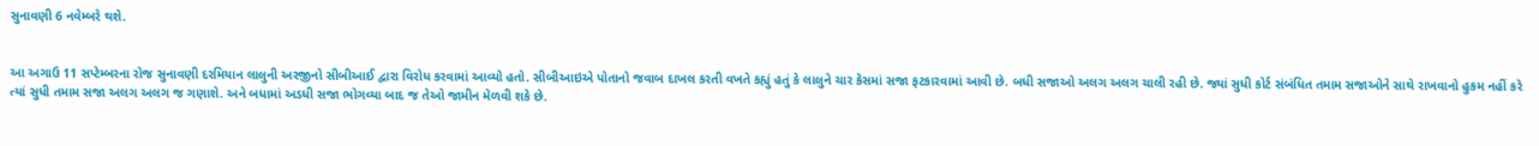સુનાવણી 6 નવેમ્બરે થશે.


આ અગાઉ 11 સપ્ટેમ્બરના રોજ સુનાવણી દરમિયાન લાલુની અરજીનો સીબીઆઈ દ્વારા વિરોધ કરવામાં આવ્યો હતો. સીબીઆઇએ પોતાનો જવાબ દાખલ કરતી વખતે કહ્યું હતું કે લાલુને ચાર કેસમાં સજા ફટકારવામાં આવી છે. બધી સજાઓ અલગ અલગ ચાલી રહી છે. જ્યાં સુધી કોર્ટ સંબંધિત તમામ સજાઓને સાથે રાખવાનો હુકમ નહીં કરે ત્યાં સુધી તમામ સજા અલગ અલગ જ ગણાશે. અને બધામાં અડધી સજા ભોગવ્યા બાદ જ તેઓ જામીન મેળવી શકે છે.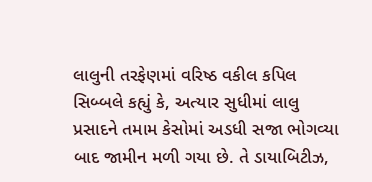લાલુની તરફેણમાં વરિષ્ઠ વકીલ કપિલ સિબ્બલે કહ્યું કે, અત્યાર સુધીમાં લાલુ પ્રસાદને તમામ કેસોમાં અડધી સજા ભોગવ્યા બાદ જામીન મળી ગયા છે. તે ડાયાબિટીઝ,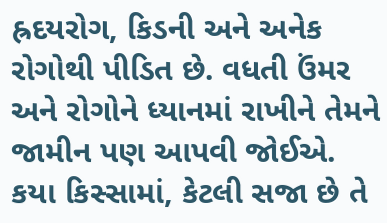હ્રદયરોગ, કિડની અને અનેક રોગોથી પીડિત છે. વધતી ઉંમર અને રોગોને ધ્યાનમાં રાખીને તેમને જામીન પણ આપવી જોઈએ.
કયા કિસ્સામાં, કેટલી સજા છે તે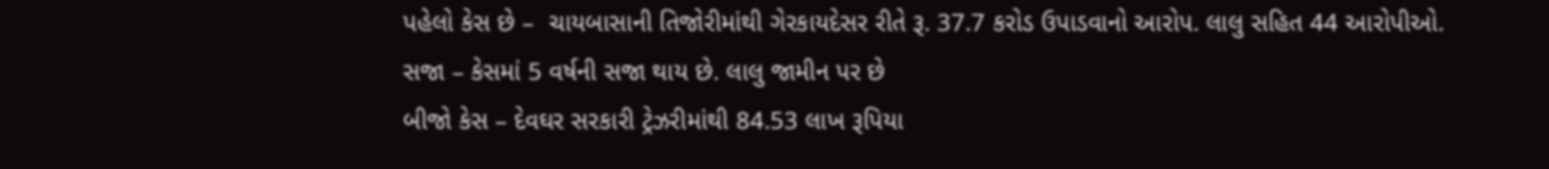પહેલો કેસ છે –  ચાયબાસાની તિજોરીમાંથી ગેરકાયદેસર રીતે રૂ. 37.7 કરોડ ઉપાડવાનો આરોપ. લાલુ સહિત 44 આરોપીઓ.
સજા – કેસમાં 5 વર્ષની સજા થાય છે. લાલુ જામીન પર છે
બીજો કેસ – દેવઘર સરકારી ટ્રેઝરીમાંથી 84.53 લાખ રૂપિયા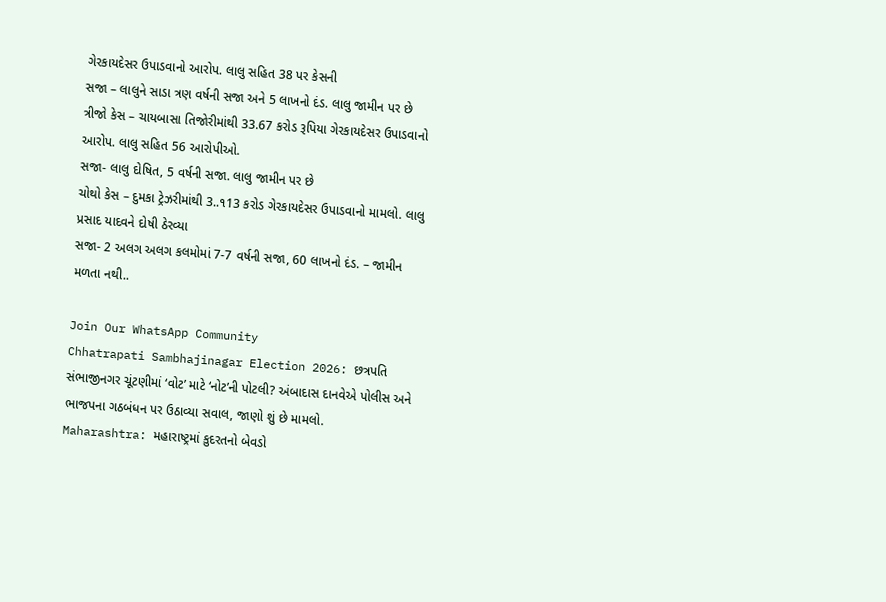ગેરકાયદેસર ઉપાડવાનો આરોપ. લાલુ સહિત 38 પર કેસની
સજા – લાલુને સાડા ત્રણ વર્ષની સજા અને 5 લાખનો દંડ. લાલુ જામીન પર છે
ત્રીજો કેસ – ચાયબાસા તિજોરીમાંથી 33.67 કરોડ રૂપિયા ગેરકાયદેસર ઉપાડવાનો આરોપ. લાલુ સહિત 56 આરોપીઓ.
સજા- લાલુ દોષિત, 5 વર્ષની સજા. લાલુ જામીન પર છે
ચોથો કેસ – દુમકા ટ્રેઝરીમાંથી 3..૧13 કરોડ ગેરકાયદેસર ઉપાડવાનો મામલો. લાલુ પ્રસાદ યાદવને દોષી ઠેરવ્યા
સજા- 2 અલગ અલગ કલમોમાં 7-7 વર્ષની સજા, 60 લાખનો દંડ. – જામીન મળતા નથી..

Join Our WhatsApp Community
Chhatrapati Sambhajinagar Election 2026: છત્રપતિ સંભાજીનગર ચૂંટણીમાં ‘વોટ’ માટે ‘નોટ’ની પોટલી? અંબાદાસ દાનવેએ પોલીસ અને ભાજપના ગઠબંધન પર ઉઠાવ્યા સવાલ, જાણો શું છે મામલો.
Maharashtra: મહારાષ્ટ્રમાં કુદરતનો બેવડો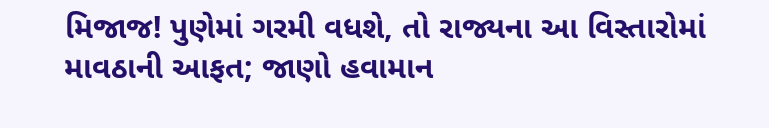મિજાજ! પુણેમાં ગરમી વધશે, તો રાજ્યના આ વિસ્તારોમાં માવઠાની આફત; જાણો હવામાન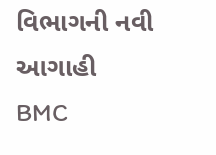વિભાગની નવી આગાહી
BMC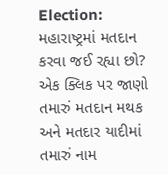Election: મહારાષ્ટ્રમાં મતદાન કરવા જઈ રહ્યા છો? એક ક્લિક પર જાણો તમારું મતદાન મથક અને મતદાર યાદીમાં તમારું નામ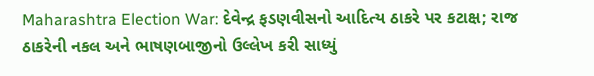Maharashtra Election War: દેવેન્દ્ર ફડણવીસનો આદિત્ય ઠાકરે પર કટાક્ષ; રાજ ઠાકરેની નકલ અને ભાષણબાજીનો ઉલ્લેખ કરી સાધ્યું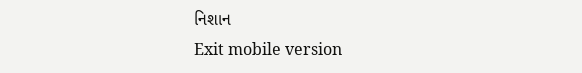નિશાન
Exit mobile version